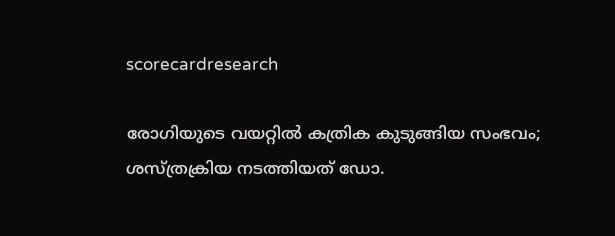scorecardresearch

രോഗിയുടെ വയറ്റിൽ കത്രിക കുടുങ്ങിയ സംഭവം; ശസ്ത്രക്രിയ നടത്തിയത് ഡോ.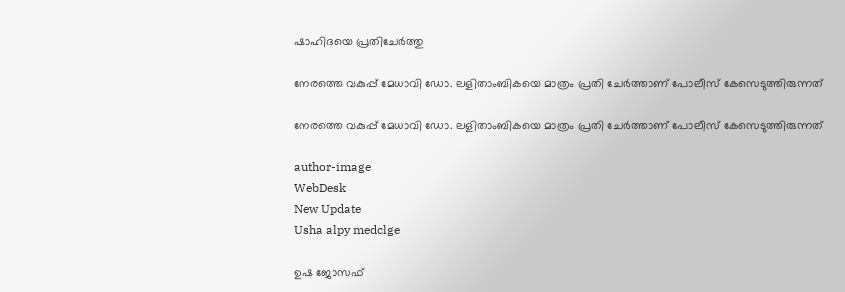ഷാഹിദയെ പ്രതിചേർത്തു

നേരത്തെ വകുപ്പ് മേധാവി ഡോ. ലളിതാംബികയെ മാത്രം പ്രതി ചേർത്താണ് പോലീസ് കേസെടുത്തിരുന്നത്

നേരത്തെ വകുപ്പ് മേധാവി ഡോ. ലളിതാംബികയെ മാത്രം പ്രതി ചേർത്താണ് പോലീസ് കേസെടുത്തിരുന്നത്

author-image
WebDesk
New Update
Usha alpy medclge

ഉഷ ജോസഫ്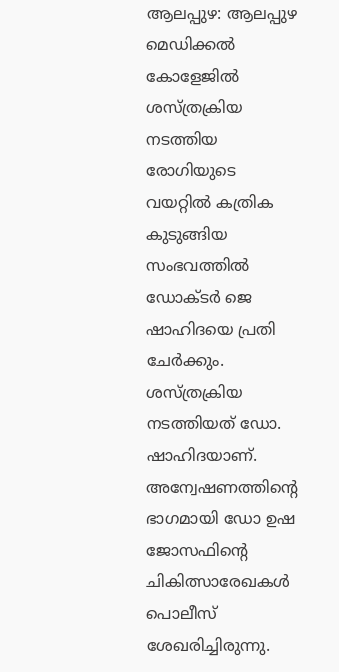ആലപ്പുഴ: ആലപ്പുഴ മെഡിക്കൽ കോളേജിൽ ശസ്ത്രക്രിയ നടത്തിയ രോഗിയുടെ വയറ്റിൽ കത്രിക കുടുങ്ങിയ സംഭവത്തിൽ ഡോക്ടർ ജെ ഷാഹിദയെ പ്രതി ചേർക്കും. ശസ്ത്രക്രിയ നടത്തിയത് ഡോ. ഷാഹിദയാണ്. അന്വേഷണത്തിന്റെ ഭാഗമായി ഡോ ഉഷ ജോസഫിന്റെ ചികിത്സാരേഖകൾ പൊലീസ് ശേഖരിച്ചിരുന്നു.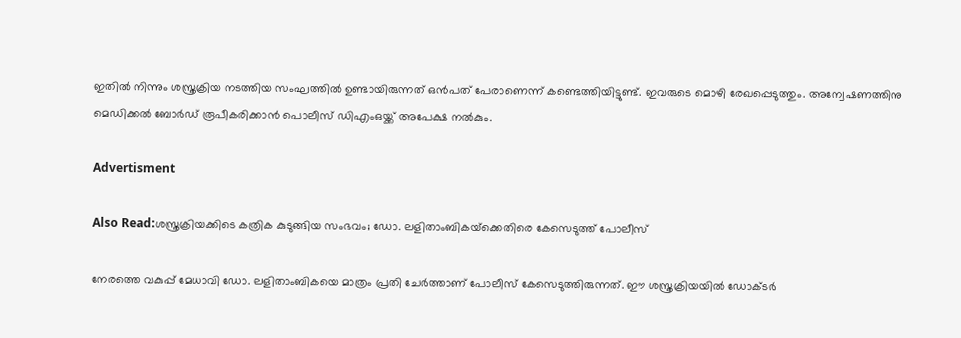ഇതിൽ നിന്നും ശസ്ത്രക്രിയ നടത്തിയ സംഘത്തിൽ ഉണ്ടായിരുന്നത് ഒൻപത് പേരാണെന്ന് കണ്ടെത്തിയിട്ടുണ്ട്. ഇവരുടെ മൊഴി രേഖപ്പെടുത്തും. അന്വേഷണത്തിനു മെഡിക്കൽ ബോർഡ് രൂപീകരിക്കാൻ പൊലീസ് ഡിഎംഒയ്ക്ക് അപേക്ഷ നൽകും.

Advertisment

Also Read:ശസ്ത്രക്രിയക്കിടെ കത്രിക കുടുങ്ങിയ സംഭവം; ഡോ. ലളിതാംബികയ്‌ക്കെതിരെ കേസെടുത്ത് പോലീസ്

നേരത്തെ വകുപ്പ് മേധാവി ഡോ. ലളിതാംബികയെ മാത്രം പ്രതി ചേർത്താണ് പോലീസ് കേസെടുത്തിരുന്നത്. ഈ ശസ്ത്രക്രിയയിൽ ഡോക്ടർ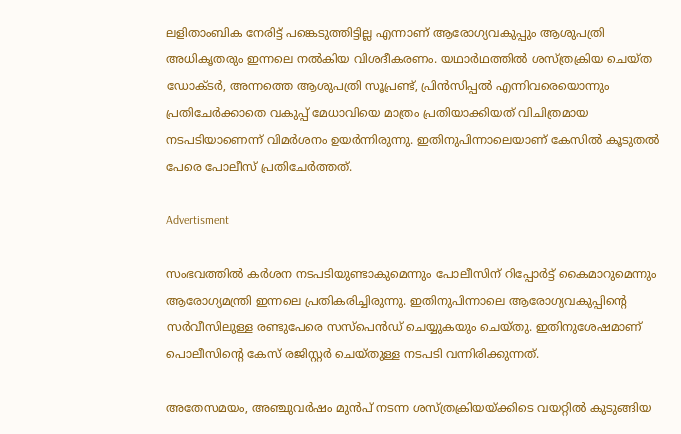ലളിതാംബിക നേരിട്ട് പങ്കെടുത്തിട്ടില്ല എന്നാണ് ആരോഗ്യവകുപ്പും ആശുപത്രി അധികൃതരും ഇന്നലെ നൽകിയ വിശദീകരണം. യഥാർഥത്തിൽ ശസ്ത്രക്രിയ ചെയ്ത ഡോക്ടർ, അന്നത്തെ ആശുപത്രി സൂപ്രണ്ട്, പ്രിൻസിപ്പൽ എന്നിവരെയൊന്നും പ്രതിചേർക്കാതെ വകുപ്പ് മേധാവിയെ മാത്രം പ്രതിയാക്കിയത് വിചിത്രമായ നടപടിയാണെന്ന് വിമർശനം ഉയർന്നിരുന്നു. ഇതിനുപിന്നാലെയാണ് കേസിൽ കൂടുതൽ പേരെ പോലീസ് പ്രതിചേർത്തത്.

Advertisment

സംഭവത്തിൽ കർശന നടപടിയുണ്ടാകുമെന്നും പോലീസിന് റിപ്പോർട്ട് കൈമാറുമെന്നും ആരോഗ്യമന്ത്രി ഇന്നലെ പ്രതികരിച്ചിരുന്നു. ഇതിനുപിന്നാലെ ആരോഗ്യവകുപ്പിൻ്റെ സർവീസിലുള്ള രണ്ടുപേരെ സസ്പെൻഡ് ചെയ്യുകയും ചെയ്തു. ഇതിനുശേഷമാണ് പൊലീസിൻ്റെ കേസ് രജിസ്റ്റർ ചെയ്തുള്ള നടപടി വന്നിരിക്കുന്നത്.

അതേസമയം, അഞ്ചുവർഷം മുൻപ് നടന്ന ശസ്ത്രക്രിയയ്ക്കിടെ വയറ്റിൽ കുടുങ്ങിയ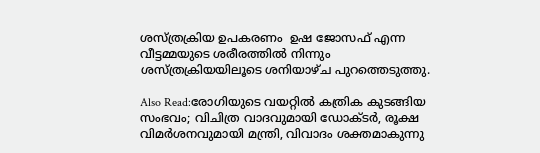ശസ്ത്രക്രിയ ഉപകരണം  ഉഷ ജോസഫ് എന്ന വീട്ടമ്മയുടെ ശരീരത്തിൽ നിന്നും ശസ്ത്രക്രിയയിലൂടെ ശനിയാഴ്ച പുറത്തെടുത്തു.

Also Read:രോഗിയുടെ വയറ്റിൽ കത്രിക കുടങ്ങിയ സംഭവം; വിചിത്ര വാദവുമായി ഡോക്ടർ, രൂക്ഷ വിമർശനവുമായി മന്ത്രി, വിവാദം ശക്തമാകുന്നു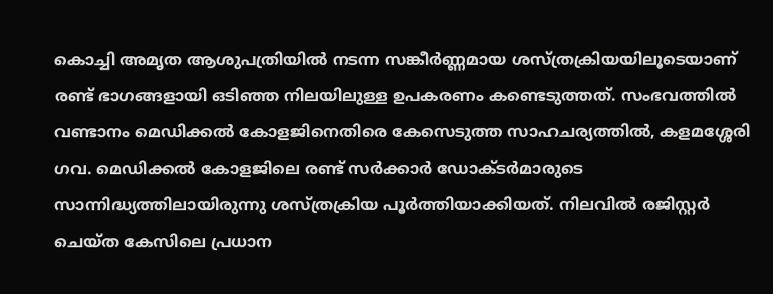കൊച്ചി അമൃത ആശുപത്രിയിൽ നടന്ന സങ്കീർണ്ണമായ ശസ്ത്രക്രിയയിലൂടെയാണ് രണ്ട് ഭാഗങ്ങളായി ഒടിഞ്ഞ നിലയിലുള്ള ഉപകരണം കണ്ടെടുത്തത്. സംഭവത്തിൽ വണ്ടാനം മെഡിക്കൽ കോളജിനെതിരെ കേസെടുത്ത സാഹചര്യത്തിൽ, കളമശ്ശേരി ഗവ. മെഡിക്കൽ കോളജിലെ രണ്ട് സർക്കാർ ഡോക്ടർമാരുടെ സാന്നിദ്ധ്യത്തിലായിരുന്നു ശസ്ത്രക്രിയ പൂർത്തിയാക്കിയത്. നിലവിൽ രജിസ്റ്റർ ചെയ്ത കേസിലെ പ്രധാന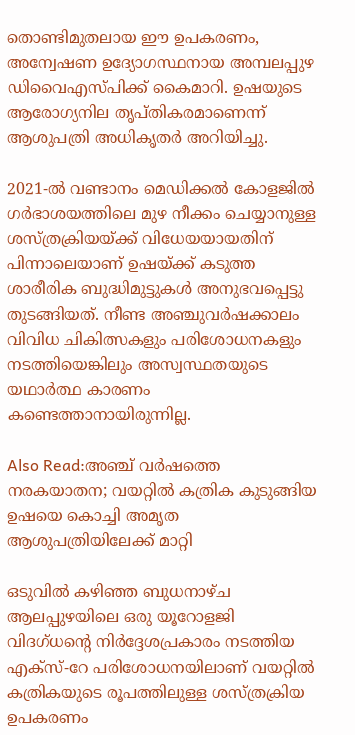തൊണ്ടിമുതലായ ഈ ഉപകരണം, അന്വേഷണ ഉദ്യോഗസ്ഥനായ അമ്പലപ്പുഴ ഡിവൈഎസ്പിക്ക് കൈമാറി. ഉഷയുടെ ആരോഗ്യനില തൃപ്തികരമാണെന്ന് ആശുപത്രി അധികൃതർ അറിയിച്ചു.

2021-ൽ വണ്ടാനം മെഡിക്കൽ കോളജിൽ ഗർഭാശയത്തിലെ മുഴ നീക്കം ചെയ്യാനുള്ള ശസ്ത്രക്രിയയ്ക്ക് വിധേയയായതിന് പിന്നാലെയാണ് ഉഷയ്ക്ക് കടുത്ത ശാരീരിക ബുദ്ധിമുട്ടുകൾ അനുഭവപ്പെട്ടു തുടങ്ങിയത്. നീണ്ട അഞ്ചുവർഷക്കാലം വിവിധ ചികിത്സകളും പരിശോധനകളും നടത്തിയെങ്കിലും അസ്വസ്ഥതയുടെ യഥാർത്ഥ കാരണം കണ്ടെത്താനായിരുന്നില്ല.

Also Read:അഞ്ച് വർഷത്തെ നരകയാതന; വയറ്റിൽ കത്രിക കുടുങ്ങിയ ഉഷയെ കൊച്ചി അമൃത ആശുപത്രിയിലേക്ക് മാറ്റി

ഒടുവിൽ കഴിഞ്ഞ ബുധനാഴ്ച ആലപ്പുഴയിലെ ഒരു യൂറോളജി വിദഗ്ധന്‍റെ നിർദ്ദേശപ്രകാരം നടത്തിയ എക്സ്-റേ പരിശോധനയിലാണ് വയറ്റിൽ കത്രികയുടെ രൂപത്തിലുള്ള ശസ്ത്രക്രിയ ഉപകരണം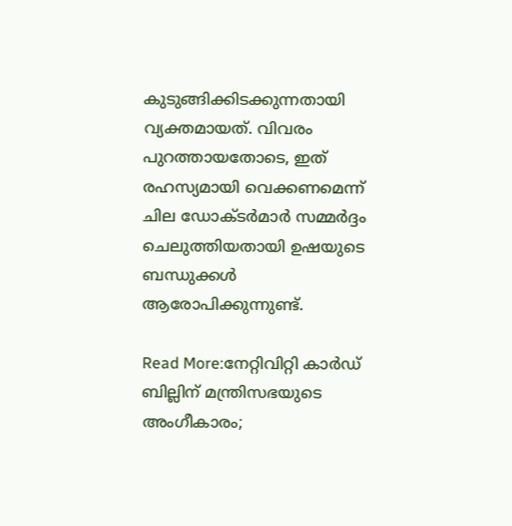കുടുങ്ങിക്കിടക്കുന്നതായി വ്യക്തമായത്. വിവരം പുറത്തായതോടെ, ഇത് രഹസ്യമായി വെക്കണമെന്ന് ചില ഡോക്ടർമാർ സമ്മർദ്ദം ചെലുത്തിയതായി ഉഷയുടെ ബന്ധുക്കൾ ആരോപിക്കുന്നുണ്ട്.

Read More:നേറ്റിവിറ്റി കാർഡ് ബില്ലിന് മന്ത്രിസഭയുടെ അംഗീകാരം;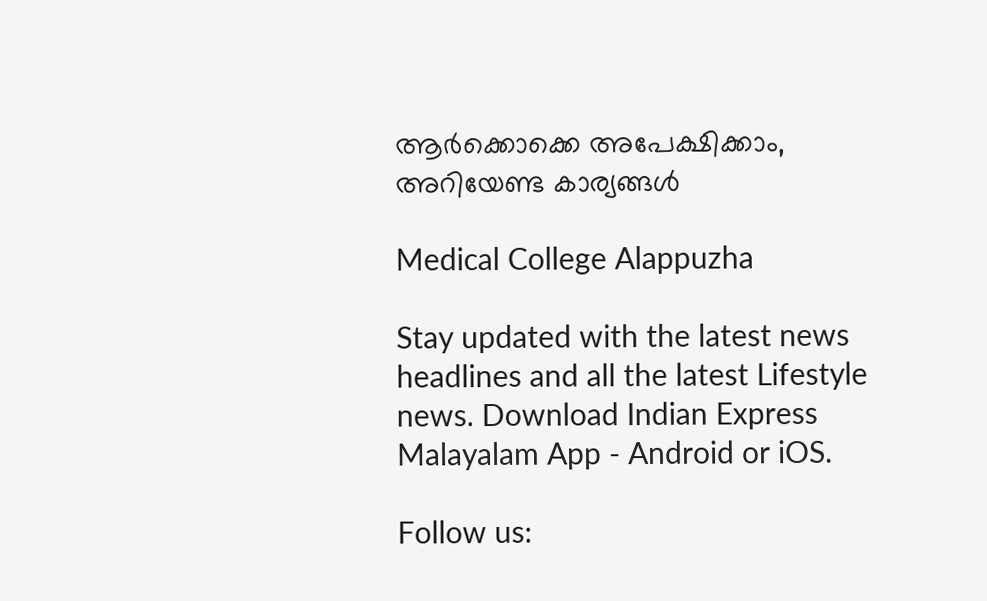ആർക്കൊക്കെ അപേക്ഷിക്കാം, അറിയേണ്ട കാര്യങ്ങൾ

Medical College Alappuzha

Stay updated with the latest news headlines and all the latest Lifestyle news. Download Indian Express Malayalam App - Android or iOS.

Follow us: